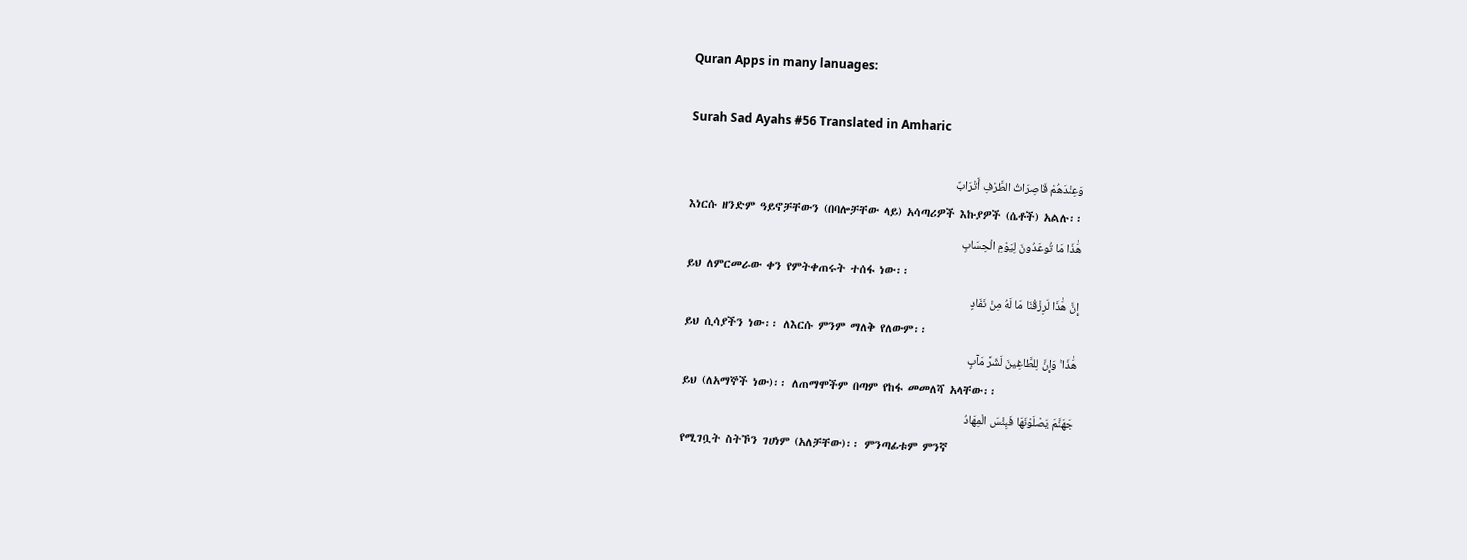Quran Apps in many lanuages:

Surah Sad Ayahs #56 Translated in Amharic

وَعِنْدَهُمْ قَاصِرَاتُ الطَّرْفِ أَتْرَابٌ
እነርሱ ዘንድም ዓይኖቻቸውን (በባሎቻቸው ላይ) አሳጣሪዎች እኩያዎች (ሴቶች) አልሉ፡፡
هَٰذَا مَا تُوعَدُونَ لِيَوْمِ الْحِسَابِ
ይህ ለምርመራው ቀን የምትቀጠሩት ተሰፋ ነው፡፡
إِنَّ هَٰذَا لَرِزْقُنَا مَا لَهُ مِنْ نَفَادٍ
ይህ ሲሳያችን ነው፡፡ ለእርሱ ምንም ማለቅ የለውም፡፡
هَٰذَا ۚ وَإِنَّ لِلطَّاغِينَ لَشَرَّ مَآبٍ
ይህ (ለአማኞች ነው)፡፡ ለጠማሞችም በጣም የከፋ መመለሻ አላቸው፡፡
جَهَنَّمَ يَصْلَوْنَهَا فَبِئْسَ الْمِهَادُ
የሚገቧት ስትኾን ገሀነም (አለቻቸው)፡፡ ምንጣፊቱም ምንኛ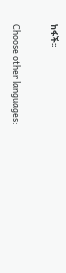ከፋች፡፡

Choose other languages: